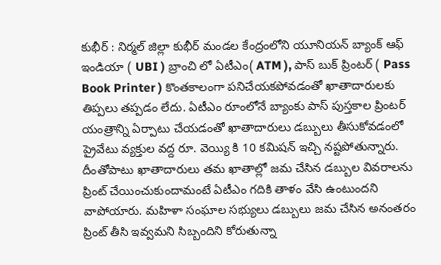కుభీర్ : నిర్మల్ జిల్లా కుభీర్ మండల కేంద్రంలోని యూనియన్ బ్యాంక్ ఆఫ్ ఇండియా ( UBI ) బ్రాంచి లో ఏటీఎం( ATM ), పాస్ బుక్ ప్రింటర్ ( Pass Book Printer ) కొంతకాలంగా పనిచేయకపోవడంతో ఖాతాదారులకు తిప్పలు తప్పడం లేదు. ఏటీఎం రూంలోనే బ్యాంకు పాస్ పుస్తకాల ప్రింటర్ యంత్రాన్ని ఏర్పాటు చేయడంతో ఖాతాదారులు డబ్బులు తీసుకోవడంలో ప్రైవేటు వ్యక్తుల వద్ద రూ. వెయ్యి కి 10 కమిషన్ ఇచ్చి నష్టపోతున్నారు.
దీంతోపాటు ఖాతాదారులు తమ ఖాతాల్లో జమ చేసిన డబ్బుల వివరాలను ప్రింట్ చేయించుకుందామంటే ఏటీఎం గదికి తాళం వేసి ఉంటుందని వాపోయారు. మహిళా సంఘాల సభ్యులు డబ్బులు జమ చేసిన అనంతరం ప్రింట్ తీసి ఇవ్వమని సిబ్బందిని కోరుతున్నా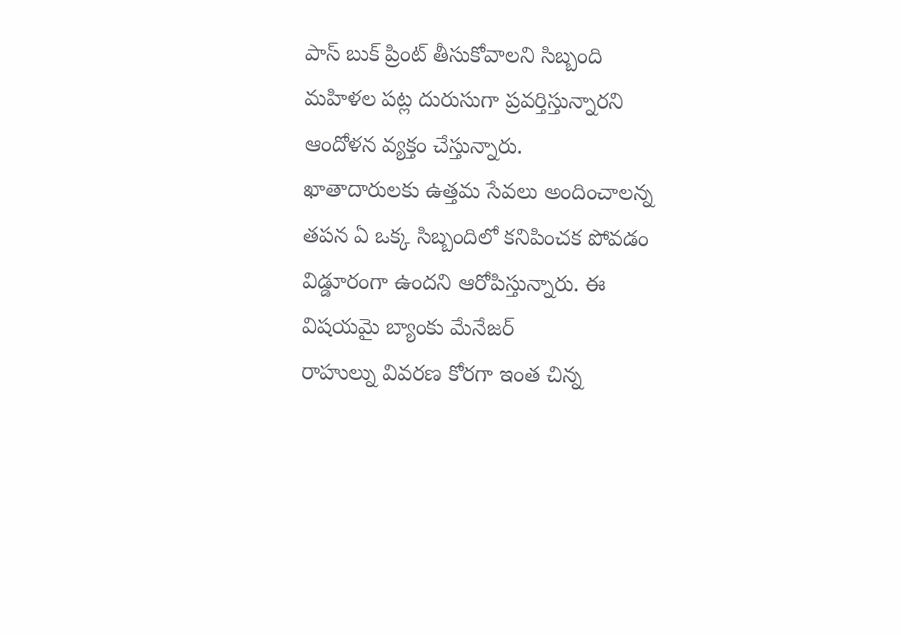పాస్ బుక్ ప్రింట్ తీసుకోవాలని సిబ్బంది మహిళల పట్ల దురుసుగా ప్రవర్తిస్తున్నారని ఆందోళన వ్యక్తం చేస్తున్నారు.
ఖాతాదారులకు ఉత్తమ సేవలు అందించాలన్న తపన ఏ ఒక్క సిబ్బందిలో కనిపించక పోవడం విడ్డూరంగా ఉందని ఆరోపిస్తున్నారు. ఈ విషయమై బ్యాంకు మేనేజర్
రాహుల్ను వివరణ కోరగా ఇంత చిన్న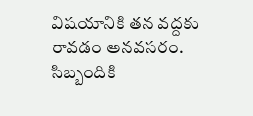విషయానికి తన వద్దకు రావడం అనవసరం. సిబ్బందికి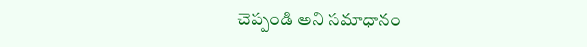చెప్పండి అని సమాధానం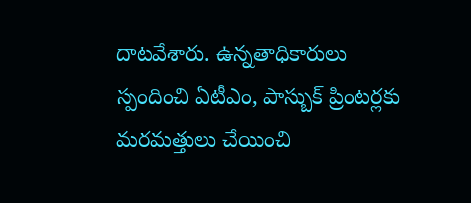దాటవేశారు. ఉన్నతాధికారులు స్పందించి ఏటీఎం, పాస్బుక్ ప్రింటర్లకు మరమత్తులు చేయించి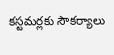కస్టమర్లకు సౌకర్యాలు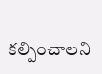కల్పించాలని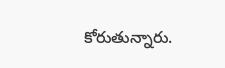కోరుతున్నారు.